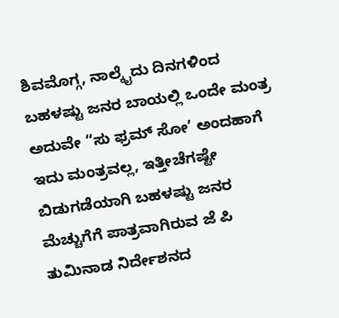ಶಿವಮೊಗ್ಗ, ನಾಲ್ಕೈದು ದಿನಗಳಿಂದ ಬಹಳಷ್ಟು ಜನರ ಬಾಯಲ್ಲಿ ಒಂದೇ ಮಂತ್ರ ಅದುವೇ “ಸು ಫ್ರಮ್ ಸೋ’ ಅಂದಹಾಗೆ ಇದು ಮಂತ್ರವಲ್ಲ, ಇತ್ತೀಚೆಗಷ್ಟೇ ಬಿಡುಗಡೆಯಾಗಿ ಬಹಳಷ್ಟು ಜನರ ಮೆಚ್ಚುಗೆಗೆ ಪಾತ್ರವಾಗಿರುವ ಜೆ ಪಿ ತುಮಿನಾಡ ನಿರ್ದೇಶನದ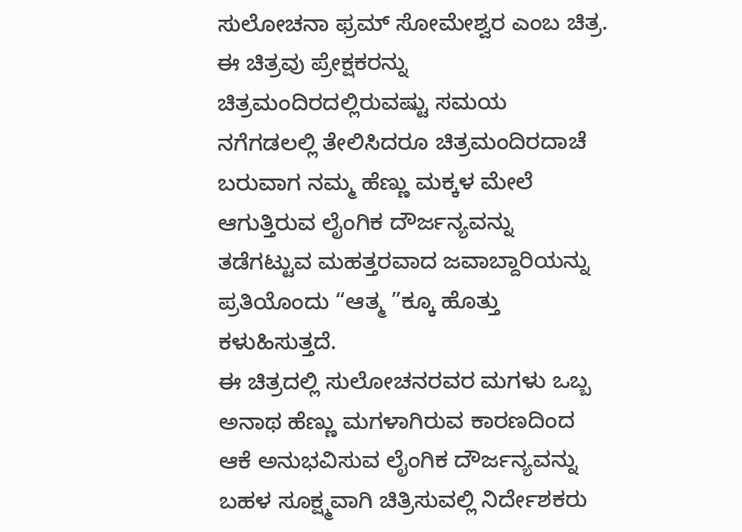ಸುಲೋಚನಾ ಫ್ರಮ್ ಸೋಮೇಶ್ವರ ಎಂಬ ಚಿತ್ರ.
ಈ ಚಿತ್ರವು ಪ್ರೇಕ್ಷಕರನ್ನು ಚಿತ್ರಮಂದಿರದಲ್ಲಿರುವಷ್ಟು ಸಮಯ ನಗೆಗಡಲಲ್ಲಿ ತೇಲಿಸಿದರೂ ಚಿತ್ರಮಂದಿರದಾಚೆ ಬರುವಾಗ ನಮ್ಮ ಹೆಣ್ಣು ಮಕ್ಕಳ ಮೇಲೆ ಆಗುತ್ತಿರುವ ಲೈಂಗಿಕ ದೌರ್ಜನ್ಯವನ್ನು ತಡೆಗಟ್ಟುವ ಮಹತ್ತರವಾದ ಜವಾಬ್ದಾರಿಯನ್ನು ಪ್ರತಿಯೊಂದು “ಆತ್ಮ ”ಕ್ಕೂ ಹೊತ್ತು ಕಳುಹಿಸುತ್ತದೆ.
ಈ ಚಿತ್ರದಲ್ಲಿ ಸುಲೋಚನರವರ ಮಗಳು ಒಬ್ಬ ಅನಾಥ ಹೆಣ್ಣು ಮಗಳಾಗಿರುವ ಕಾರಣದಿಂದ ಆಕೆ ಅನುಭವಿಸುವ ಲೈಂಗಿಕ ದೌರ್ಜನ್ಯವನ್ನು ಬಹಳ ಸೂಕ್ಷ್ಮವಾಗಿ ಚಿತ್ರಿಸುವಲ್ಲಿ ನಿರ್ದೇಶಕರು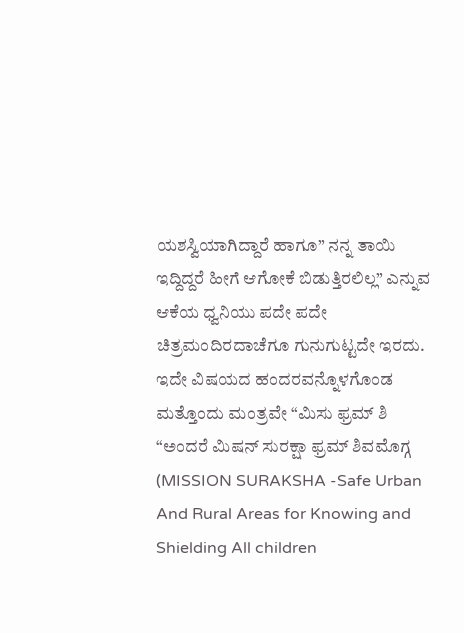ಯಶಸ್ವಿಯಾಗಿದ್ದಾರೆ ಹಾಗೂ” ನನ್ನ ತಾಯಿ ಇದ್ದಿದ್ದರೆ ಹೀಗೆ ಆಗೋಕೆ ಬಿಡುತ್ತಿರಲಿಲ್ಲ” ಎನ್ನುವ ಆಕೆಯ ಧ್ವನಿಯು ಪದೇ ಪದೇ ಚಿತ್ರಮಂದಿರದಾಚೆಗೂ ಗುನುಗುಟ್ಟದೇ ಇರದು.
ಇದೇ ವಿಷಯದ ಹಂದರವನ್ನೊಳಗೊಂಡ ಮತ್ತೊಂದು ಮಂತ್ರವೇ “ಮಿಸು ಫ್ರಮ್ ಶಿ “ಅಂದರೆ ಮಿಷನ್ ಸುರಕ್ಷಾ ಫ್ರಮ್ ಶಿವಮೊಗ್ಗ (MISSION SURAKSHA -Safe Urban And Rural Areas for Knowing and Shielding All children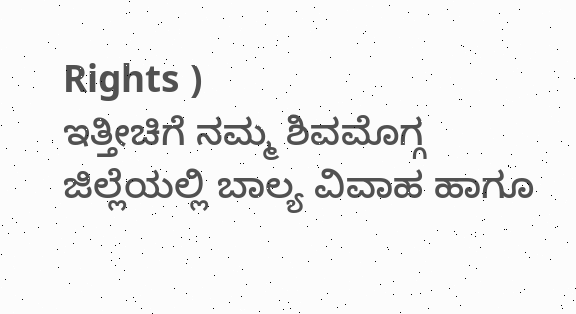Rights )
ಇತ್ತೀಚಿಗೆ ನಮ್ಮ ಶಿವಮೊಗ್ಗ ಜಿಲ್ಲೆಯಲ್ಲಿ ಬಾಲ್ಯ ವಿವಾಹ ಹಾಗೂ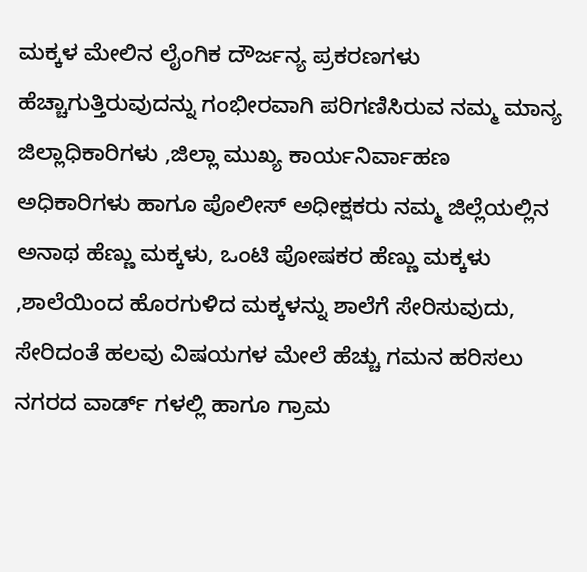ಮಕ್ಕಳ ಮೇಲಿನ ಲೈಂಗಿಕ ದೌರ್ಜನ್ಯ ಪ್ರಕರಣಗಳು ಹೆಚ್ಚಾಗುತ್ತಿರುವುದನ್ನು ಗಂಭೀರವಾಗಿ ಪರಿಗಣಿಸಿರುವ ನಮ್ಮ ಮಾನ್ಯ ಜಿಲ್ಲಾಧಿಕಾರಿಗಳು ,ಜಿಲ್ಲಾ ಮುಖ್ಯ ಕಾರ್ಯನಿರ್ವಾಹಣ ಅಧಿಕಾರಿಗಳು ಹಾಗೂ ಪೊಲೀಸ್ ಅಧೀಕ್ಷಕರು ನಮ್ಮ ಜಿಲ್ಲೆಯಲ್ಲಿನ ಅನಾಥ ಹೆಣ್ಣು ಮಕ್ಕಳು, ಒಂಟಿ ಪೋಷಕರ ಹೆಣ್ಣು ಮಕ್ಕಳು ,ಶಾಲೆಯಿಂದ ಹೊರಗುಳಿದ ಮಕ್ಕಳನ್ನು ಶಾಲೆಗೆ ಸೇರಿಸುವುದು, ಸೇರಿದಂತೆ ಹಲವು ವಿಷಯಗಳ ಮೇಲೆ ಹೆಚ್ಚು ಗಮನ ಹರಿಸಲು ನಗರದ ವಾರ್ಡ್ ಗಳಲ್ಲಿ ಹಾಗೂ ಗ್ರಾಮ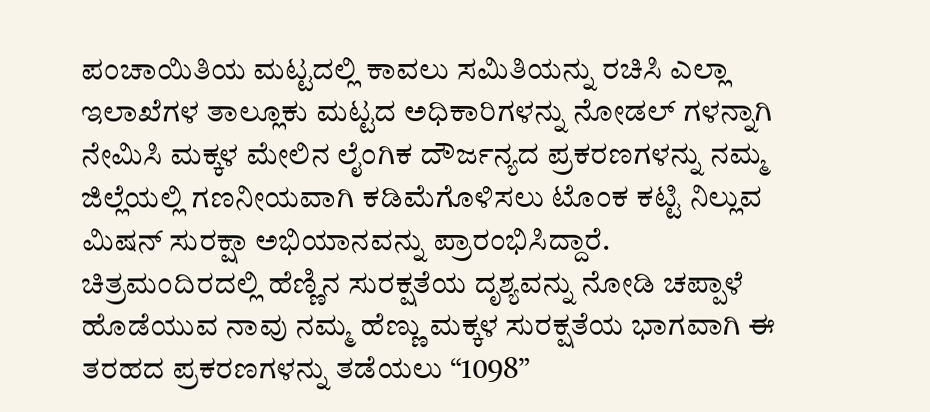ಪಂಚಾಯಿತಿಯ ಮಟ್ಟದಲ್ಲಿ ಕಾವಲು ಸಮಿತಿಯನ್ನು ರಚಿಸಿ ಎಲ್ಲಾ ಇಲಾಖೆಗಳ ತಾಲ್ಲೂಕು ಮಟ್ಟದ ಅಧಿಕಾರಿಗಳನ್ನು ನೋಡಲ್ ಗಳನ್ನಾಗಿ ನೇಮಿಸಿ ಮಕ್ಕಳ ಮೇಲಿನ ಲೈಂಗಿಕ ದೌರ್ಜನ್ಯದ ಪ್ರಕರಣಗಳನ್ನು ನಮ್ಮ ಜಿಲ್ಲೆಯಲ್ಲಿ ಗಣನೀಯವಾಗಿ ಕಡಿಮೆಗೊಳಿಸಲು ಟೊಂಕ ಕಟ್ಟಿ ನಿಲ್ಲುವ ಮಿಷನ್ ಸುರಕ್ಷಾ ಅಭಿಯಾನವನ್ನು ಪ್ರಾರಂಭಿಸಿದ್ದಾರೆ.
ಚಿತ್ರಮಂದಿರದಲ್ಲಿ ಹೆಣ್ಣಿನ ಸುರಕ್ಷತೆಯ ದೃಶ್ಯವನ್ನು ನೋಡಿ ಚಪ್ಪಾಳೆ ಹೊಡೆಯುವ ನಾವು ನಮ್ಮ ಹೆಣ್ಣು ಮಕ್ಕಳ ಸುರಕ್ಷತೆಯ ಭಾಗವಾಗಿ ಈ ತರಹದ ಪ್ರಕರಣಗಳನ್ನು ತಡೆಯಲು “1098”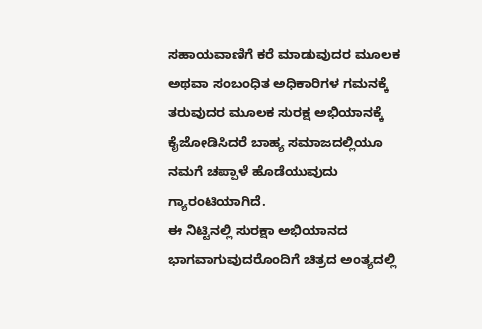ಸಹಾಯವಾಣಿಗೆ ಕರೆ ಮಾಡುವುದರ ಮೂಲಕ ಅಥವಾ ಸಂಬಂಧಿತ ಅಧಿಕಾರಿಗಳ ಗಮನಕ್ಕೆ ತರುವುದರ ಮೂಲಕ ಸುರಕ್ಷ ಅಭಿಯಾನಕ್ಕೆ ಕೈಜೋಡಿಸಿದರೆ ಬಾಹ್ಯ ಸಮಾಜದಲ್ಲಿಯೂ ನಮಗೆ ಚಪ್ಪಾಳೆ ಹೊಡೆಯುವುದು ಗ್ಯಾರಂಟಿಯಾಗಿದೆ.
ಈ ನಿಟ್ಟಿನಲ್ಲಿ ಸುರಕ್ಷಾ ಅಭಿಯಾನದ ಭಾಗವಾಗುವುದರೊಂದಿಗೆ ಚಿತ್ರದ ಅಂತ್ಯದಲ್ಲಿ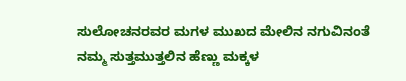ಸುಲೋಚನರವರ ಮಗಳ ಮುಖದ ಮೇಲಿನ ನಗುವಿನಂತೆ ನಮ್ಮ ಸುತ್ತಮುತ್ತಲಿನ ಹೆಣ್ಣು ಮಕ್ಕಳ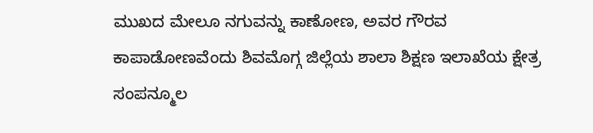ಮುಖದ ಮೇಲೂ ನಗುವನ್ನು ಕಾಣೋಣ, ಅವರ ಗೌರವ ಕಾಪಾಡೋಣವೆಂದು ಶಿವಮೊಗ್ಗ ಜಿಲ್ಲೆಯ ಶಾಲಾ ಶಿಕ್ಷಣ ಇಲಾಖೆಯ ಕ್ಷೇತ್ರ ಸಂಪನ್ಮೂಲ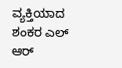ವ್ಯಕ್ತಿಯಾದ ಶಂಕರ ಎಲ್ ಆರ್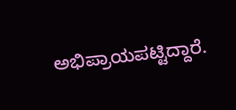ಅಭಿಪ್ರಾಯಪಟ್ಟಿದ್ದಾರೆ.